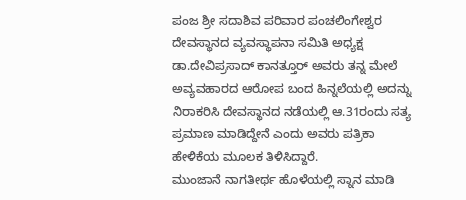ಪಂಜ ಶ್ರೀ ಸದಾಶಿವ ಪರಿವಾರ ಪಂಚಲಿಂಗೇಶ್ವರ ದೇವಸ್ಥಾನದ ವ್ಯವಸ್ಥಾಪನಾ ಸಮಿತಿ ಅಧ್ಯಕ್ಷ ಡಾ.ದೇವಿಪ್ರಸಾದ್ ಕಾನತ್ತೂರ್ ಅವರು ತನ್ನ ಮೇಲೆ ಅವ್ಯವಹಾರದ ಆರೋಪ ಬಂದ ಹಿನ್ನಲೆಯಲ್ಲಿ ಅದನ್ನು ನಿರಾಕರಿಸಿ ದೇವಸ್ಥಾನದ ನಡೆಯಲ್ಲಿ ಆ.31ರಂದು ಸತ್ಯ ಪ್ರಮಾಣ ಮಾಡಿದ್ದೇನೆ ಎಂದು ಅವರು ಪತ್ರಿಕಾ ಹೇಳಿಕೆಯ ಮೂಲಕ ತಿಳಿಸಿದ್ದಾರೆ.
ಮುಂಜಾನೆ ನಾಗತೀರ್ಥ ಹೊಳೆಯಲ್ಲಿ ಸ್ನಾನ ಮಾಡಿ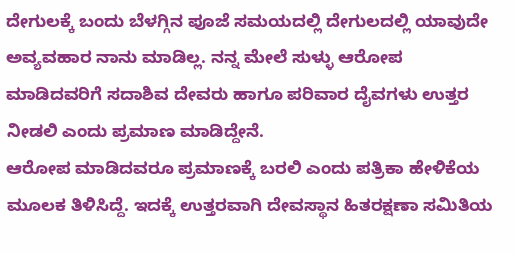ದೇಗುಲಕ್ಕೆ ಬಂದು ಬೆಳಗ್ಗಿನ ಪೂಜೆ ಸಮಯದಲ್ಲಿ ದೇಗುಲದಲ್ಲಿ ಯಾವುದೇ ಅವ್ಯವಹಾರ ನಾನು ಮಾಡಿಲ್ಲ. ನನ್ನ ಮೇಲೆ ಸುಳ್ಳು ಆರೋಪ ಮಾಡಿದವರಿಗೆ ಸದಾಶಿವ ದೇವರು ಹಾಗೂ ಪರಿವಾರ ದೈವಗಳು ಉತ್ತರ ನೀಡಲಿ ಎಂದು ಪ್ರಮಾಣ ಮಾಡಿದ್ದೇನೆ.
ಆರೋಪ ಮಾಡಿದವರೂ ಪ್ರಮಾಣಕ್ಕೆ ಬರಲಿ ಎಂದು ಪತ್ರಿಕಾ ಹೇಳಿಕೆಯ ಮೂಲಕ ತಿಳಿಸಿದ್ದೆ. ಇದಕ್ಕೆ ಉತ್ತರವಾಗಿ ದೇವಸ್ಥಾನ ಹಿತರಕ್ಷಣಾ ಸಮಿತಿಯ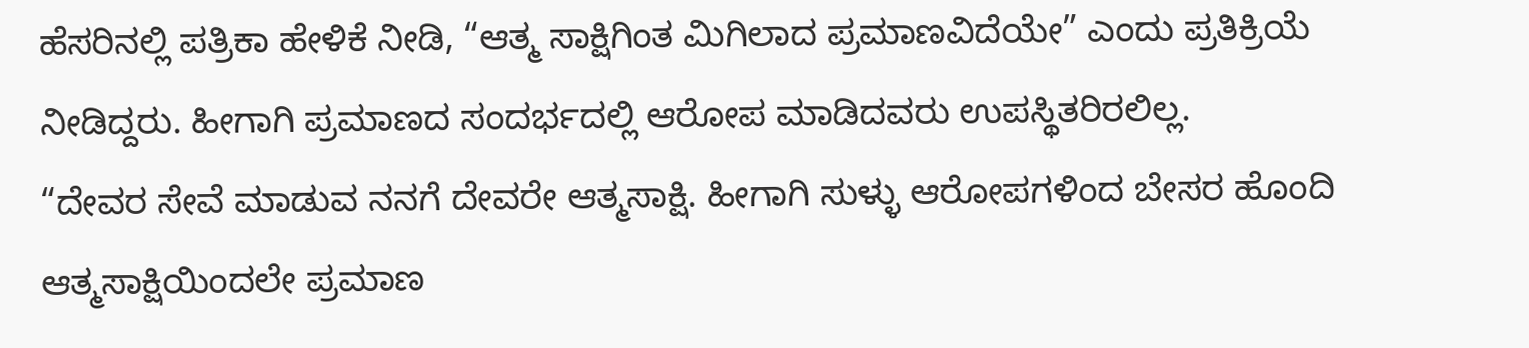ಹೆಸರಿನಲ್ಲಿ ಪತ್ರಿಕಾ ಹೇಳಿಕೆ ನೀಡಿ, “ಆತ್ಮ ಸಾಕ್ಷಿಗಿಂತ ಮಿಗಿಲಾದ ಪ್ರಮಾಣವಿದೆಯೇ” ಎಂದು ಪ್ರತಿಕ್ರಿಯೆ ನೀಡಿದ್ದರು. ಹೀಗಾಗಿ ಪ್ರಮಾಣದ ಸಂದರ್ಭದಲ್ಲಿ ಆರೋಪ ಮಾಡಿದವರು ಉಪಸ್ಥಿತರಿರಲಿಲ್ಲ.
“ದೇವರ ಸೇವೆ ಮಾಡುವ ನನಗೆ ದೇವರೇ ಆತ್ಮಸಾಕ್ಷಿ. ಹೀಗಾಗಿ ಸುಳ್ಳು ಆರೋಪಗಳಿಂದ ಬೇಸರ ಹೊಂದಿ ಆತ್ಮಸಾಕ್ಷಿಯಿಂದಲೇ ಪ್ರಮಾಣ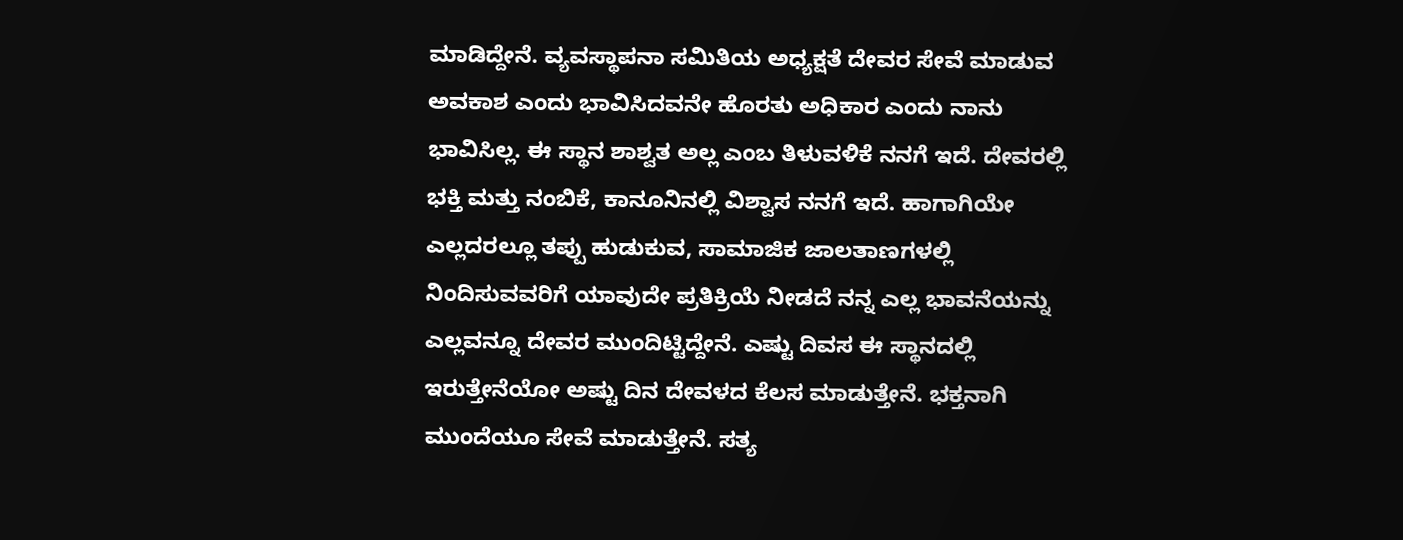ಮಾಡಿದ್ದೇನೆ. ವ್ಯವಸ್ಥಾಪನಾ ಸಮಿತಿಯ ಅಧ್ಯಕ್ಷತೆ ದೇವರ ಸೇವೆ ಮಾಡುವ ಅವಕಾಶ ಎಂದು ಭಾವಿಸಿದವನೇ ಹೊರತು ಅಧಿಕಾರ ಎಂದು ನಾನು ಭಾವಿಸಿಲ್ಲ. ಈ ಸ್ಥಾನ ಶಾಶ್ವತ ಅಲ್ಲ ಎಂಬ ತಿಳುವಳಿಕೆ ನನಗೆ ಇದೆ. ದೇವರಲ್ಲಿ ಭಕ್ತಿ ಮತ್ತು ನಂಬಿಕೆ, ಕಾನೂನಿನಲ್ಲಿ ವಿಶ್ವಾಸ ನನಗೆ ಇದೆ. ಹಾಗಾಗಿಯೇ ಎಲ್ಲದರಲ್ಲೂ ತಪ್ಪು ಹುಡುಕುವ, ಸಾಮಾಜಿಕ ಜಾಲತಾಣಗಳಲ್ಲಿ ನಿಂದಿಸುವವರಿಗೆ ಯಾವುದೇ ಪ್ರತಿಕ್ರಿಯೆ ನೀಡದೆ ನನ್ನ ಎಲ್ಲ ಭಾವನೆಯನ್ನು ಎಲ್ಲವನ್ನೂ ದೇವರ ಮುಂದಿಟ್ಟಿದ್ದೇನೆ. ಎಷ್ಟು ದಿವಸ ಈ ಸ್ಥಾನದಲ್ಲಿ ಇರುತ್ತೇನೆಯೋ ಅಷ್ಟು ದಿನ ದೇವಳದ ಕೆಲಸ ಮಾಡುತ್ತೇನೆ. ಭಕ್ತನಾಗಿ ಮುಂದೆಯೂ ಸೇವೆ ಮಾಡುತ್ತೇನೆ. ಸತ್ಯ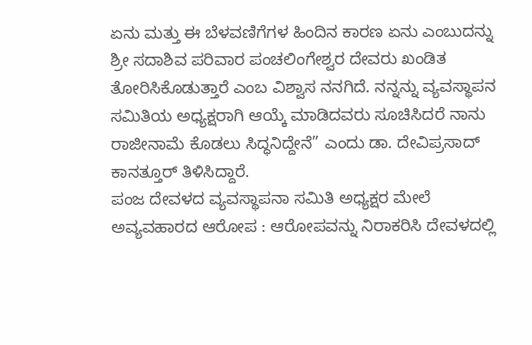ಏನು ಮತ್ತು ಈ ಬೆಳವಣಿಗೆಗಳ ಹಿಂದಿನ ಕಾರಣ ಏನು ಎಂಬುದನ್ನು ಶ್ರೀ ಸದಾಶಿವ ಪರಿವಾರ ಪಂಚಲಿಂಗೇಶ್ವರ ದೇವರು ಖಂಡಿತ ತೋರಿಸಿಕೊಡುತ್ತಾರೆ ಎಂಬ ವಿಶ್ವಾಸ ನನಗಿದೆ. ನನ್ನನ್ನು ವ್ಯವಸ್ಥಾಪನ ಸಮಿತಿಯ ಅಧ್ಯಕ್ಷರಾಗಿ ಆಯ್ಕೆ ಮಾಡಿದವರು ಸೂಚಿಸಿದರೆ ನಾನು ರಾಜೀನಾಮೆ ಕೊಡಲು ಸಿದ್ಧನಿದ್ದೇನೆ” ಎಂದು ಡಾ. ದೇವಿಪ್ರಸಾದ್ ಕಾನತ್ತೂರ್ ತಿಳಿಸಿದ್ದಾರೆ.
ಪಂಜ ದೇವಳದ ವ್ಯವಸ್ಥಾಪನಾ ಸಮಿತಿ ಅಧ್ಯಕ್ಷರ ಮೇಲೆ ಅವ್ಯವಹಾರದ ಆರೋಪ : ಆರೋಪವನ್ನು ನಿರಾಕರಿಸಿ ದೇವಳದಲ್ಲಿ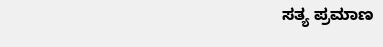ಸತ್ಯ ಪ್ರಮಾಣ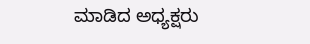ಮಾಡಿದ ಅಧ್ಯಕ್ಷರು